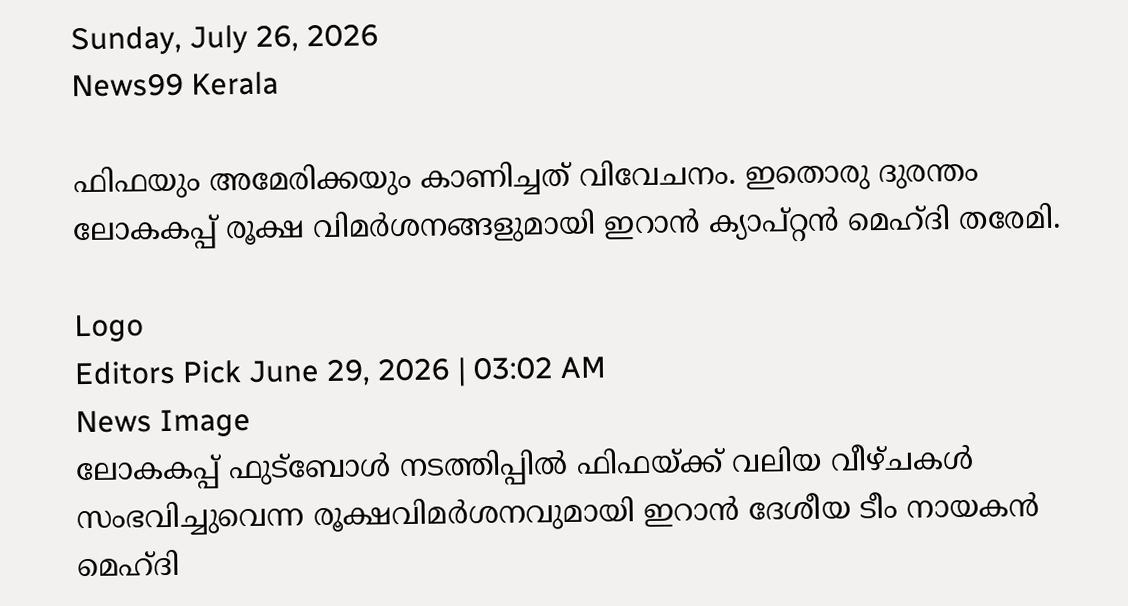Sunday, July 26, 2026
News99 Kerala

ഫിഫയും അമേരിക്കയും കാണിച്ചത് വിവേചനം. ഇതൊരു ദുരന്തം ലോകകപ്പ് രൂക്ഷ വിമർശനങ്ങളുമായി ഇറാൻ ക്യാപ്റ്റൻ മെഹ്‌ദി തരേമി.

Logo
Editors Pick June 29, 2026 | 03:02 AM
News Image
ലോകകപ്പ് ഫുട്ബോൾ നടത്തിപ്പിൽ ഫിഫയ്ക്ക് വലിയ വീഴ്ചകൾ സംഭവിച്ചുവെന്ന രൂക്ഷവിമർശനവുമായി ഇറാൻ ദേശീയ ടീം നായകൻ മെഹ്ദി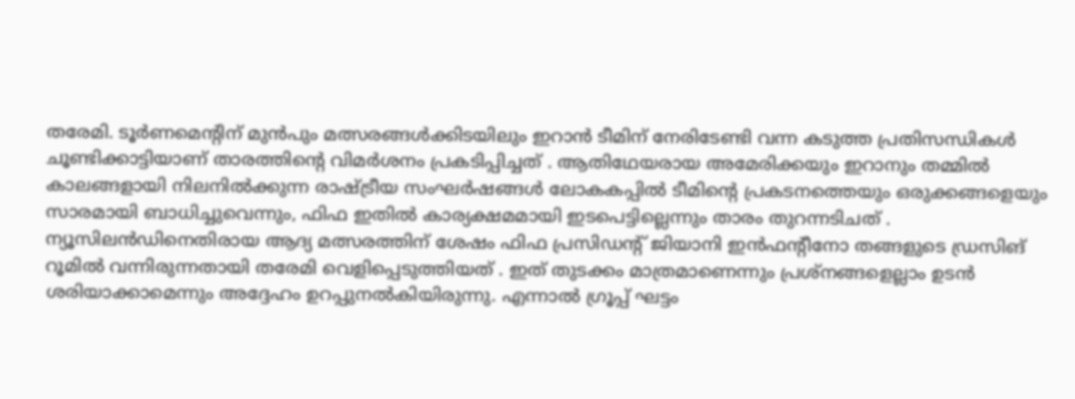തരേമി. ടൂർണമെന്റിന് മുൻപും മത്സരങ്ങൾക്കിടയിലും ഇറാൻ ടീമിന് നേരിടേണ്ടി വന്ന കടുത്ത പ്രതിസന്ധികൾ ചൂണ്ടിക്കാട്ടിയാണ് താരത്തിന്റെ വിമർശനം പ്രകടിപ്പിച്ചത് . ആതിഥേയരായ അമേരിക്കയും ഇറാനും തമ്മിൽ കാലങ്ങളായി നിലനിൽക്കുന്ന രാഷ്ട്രീയ സംഘർഷങ്ങൾ ലോകകപ്പിൽ ടീമിന്റെ പ്രകടനത്തെയും ഒരുക്കങ്ങളെയും സാരമായി ബാധിച്ചുവെന്നും, ഫിഫ ഇതിൽ കാര്യക്ഷമമായി ഇടപെട്ടില്ലെന്നും താരം തുറന്നടിചത് . ന്യൂസിലൻഡിനെതിരായ ആദ്യ മത്സരത്തിന് ശേഷം ഫിഫ പ്രസിഡന്റ് ജിയാനി ഇൻഫന്റീനോ തങ്ങളുടെ ഡ്രസിങ് റൂമിൽ വന്നിരുന്നതായി തരേമി വെളിപ്പെടുത്തിയത് . ഇത് തുടക്കം മാത്രമാണെന്നും പ്രശ്നങ്ങളെല്ലാം ഉടൻ ശരിയാക്കാമെന്നും അദ്ദേഹം ഉറപ്പുനൽകിയിരുന്നു. എന്നാൽ ഗ്രൂപ്പ് ഘട്ടം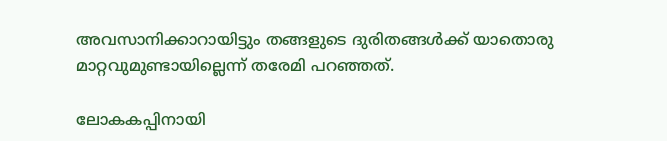അവസാനിക്കാറായിട്ടും തങ്ങളുടെ ദുരിതങ്ങൾക്ക് യാതൊരു മാറ്റവുമുണ്ടായില്ലെന്ന് തരേമി പറഞ്ഞത്.

ലോകകപ്പിനായി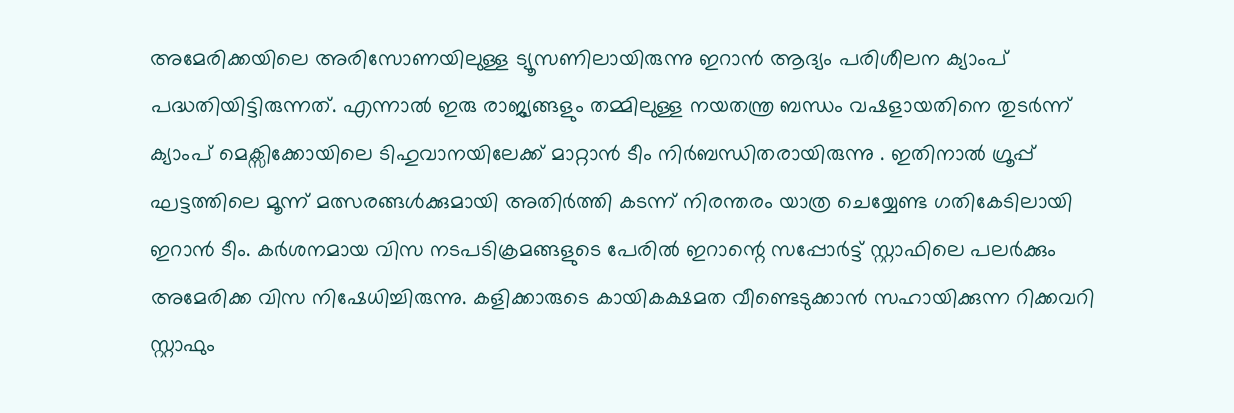അമേരിക്കയിലെ അരിസോണയിലുള്ള ട്യൂസണിലായിരുന്നു ഇറാൻ ആദ്യം പരിശീലന ക്യാംപ് പദ്ധതിയിട്ടിരുന്നത്. എന്നാൽ ഇരു രാജ്യങ്ങളും തമ്മിലുള്ള നയതന്ത്ര ബന്ധം വഷളായതിനെ തുടർന്ന് ക്യാംപ് മെക്സിക്കോയിലെ ടിഹുവാനയിലേക്ക് മാറ്റാൻ ടീം നിർബന്ധിതരായിരുന്നു . ഇതിനാൽ ഗ്രൂപ്പ് ഘട്ടത്തിലെ മൂന്ന് മത്സരങ്ങൾക്കുമായി അതിർത്തി കടന്ന് നിരന്തരം യാത്ര ചെയ്യേണ്ട ഗതികേടിലായി ഇറാൻ ടീം. കർശനമായ വിസ നടപടിക്രമങ്ങളുടെ പേരിൽ ഇറാന്റെ സപ്പോർട്ട് സ്റ്റാഫിലെ പലർക്കും അമേരിക്ക വിസ നിഷേധിച്ചിരുന്നു. കളിക്കാരുടെ കായികക്ഷമത വീണ്ടെടുക്കാൻ സഹായിക്കുന്ന റിക്കവറി സ്റ്റാഫും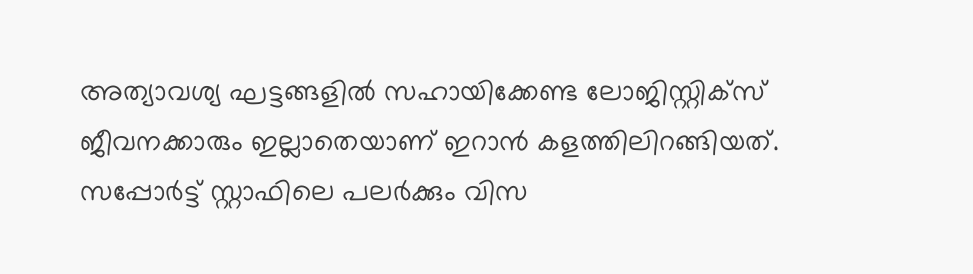അത്യാവശ്യ ഘട്ടങ്ങളിൽ സഹായിക്കേണ്ട ലോജിസ്റ്റിക്സ് ജീവനക്കാരും ഇല്ലാതെയാണ് ഇറാൻ കളത്തിലിറങ്ങിയത്. സപ്പോർട്ട് സ്റ്റാഫിലെ പലർക്കും വിസ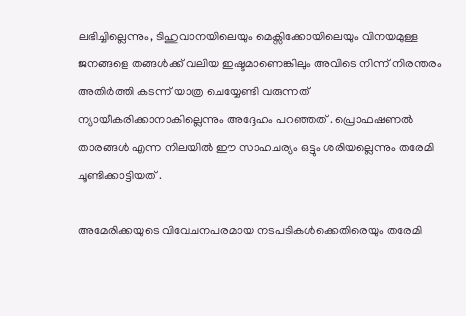ലഭിച്ചില്ലെന്നും, ടിഹുവാനയിലെയും മെക്സിക്കോയിലെയും വിനയമുള്ള ജനങ്ങളെ തങ്ങൾക്ക് വലിയ ഇഷ്ടമാണെങ്കിലും അവിടെ നിന്ന് നിരന്തരം അതിർത്തി കടന്ന് യാത്ര ചെയ്യേണ്ടി വരുന്നത് ന്യായീകരിക്കാനാകില്ലെന്നും അദ്ദേഹം പറഞ്ഞത് . പ്രൊഫഷണൽ താരങ്ങൾ എന്ന നിലയിൽ ഈ സാഹചര്യം ഒട്ടും ശരിയല്ലെന്നും തരേമി ചൂണ്ടിക്കാട്ടിയത് .

അമേരിക്കയുടെ വിവേചനപരമായ നടപടികൾക്കെതിരെയും തരേമി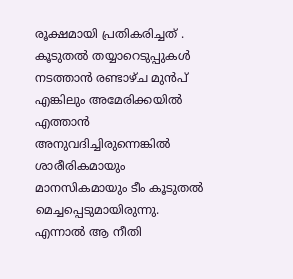രൂക്ഷമായി പ്രതികരിച്ചത് . കൂടുതൽ തയ്യാറെടുപ്പുകൾ നടത്താൻ രണ്ടാഴ്ച മുൻപ് എങ്കിലും അമേരിക്കയിൽ എത്താൻ അനുവദിച്ചിരുന്നെങ്കിൽ ശാരീരികമായും മാനസികമായും ടീം കൂടുതൽ മെച്ചപ്പെടുമായിരുന്നു. എന്നാൽ ആ നീതി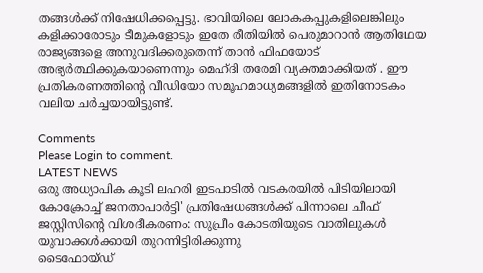തങ്ങൾക്ക് നിഷേധിക്കപ്പെട്ടു. ഭാവിയിലെ ലോകകപ്പുകളിലെങ്കിലും കളിക്കാരോടും ടീമുകളോടും ഇതേ രീതിയിൽ പെരുമാറാൻ ആതിഥേയ രാജ്യങ്ങളെ അനുവദിക്കരുതെന്ന് താൻ ഫിഫയോട് അഭ്യർത്ഥിക്കുകയാണെന്നും മെഹ്ദി തരേമി വ്യക്തമാക്കിയത് . ഈ പ്രതികരണത്തിന്റെ വീഡിയോ സമൂഹമാധ്യമങ്ങളിൽ ഇതിനോടകം വലിയ ചർച്ചയായിട്ടുണ്ട്.

Comments
Please Login to comment.
LATEST NEWS
ഒരു അധ്യാപിക കൂടി ലഹരി ഇടപാടിൽ വടകരയിൽ പിടിയിലായി
കോക്രോച്ച് ജനതാപാർട്ടി' പ്രതിഷേധങ്ങൾക്ക് പിന്നാലെ ചീഫ് ജസ്റ്റിസിന്റെ വിശദീകരണം: സുപ്രീം കോടതിയുടെ വാതിലുകൾ യുവാക്കൾക്കായി തുറന്നിട്ടിരിക്കുന്നു
ടൈഫോയ്ഡ്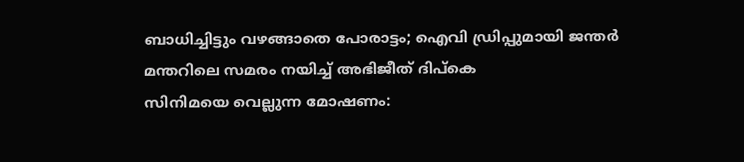ബാധിച്ചിട്ടും വഴങ്ങാതെ പോരാട്ടം; ഐവി ഡ്രിപ്പുമായി ജന്തർ മന്തറിലെ സമരം നയിച്ച് അഭിജീത് ദിപ്‌കെ
സിനിമയെ വെല്ലുന്ന മോഷണം: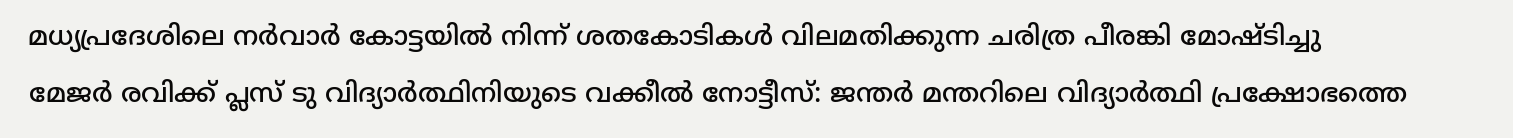മധ്യപ്രദേശിലെ നർവാർ കോട്ടയിൽ നിന്ന് ശതകോടികൾ വിലമതിക്കുന്ന ചരിത്ര പീരങ്കി മോഷ്ടിച്ചു
മേജർ രവിക്ക് പ്ലസ് ടു വിദ്യാർത്ഥിനിയുടെ വക്കീൽ നോട്ടീസ്: ജന്തർ മന്തറിലെ വിദ്യാർത്ഥി പ്രക്ഷോഭത്തെ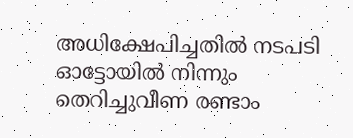അധിക്ഷേപിച്ചതിൽ നടപടി
ഓട്ടോയിൽ നിന്നും തെറിച്ചുവീണ രണ്ടാം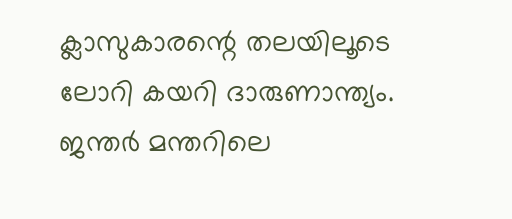ക്ലാസുകാരന്റെ തലയിലൂടെ ലോറി കയറി ദാരുണാന്ത്യം.
ജന്തർ മന്തറിലെ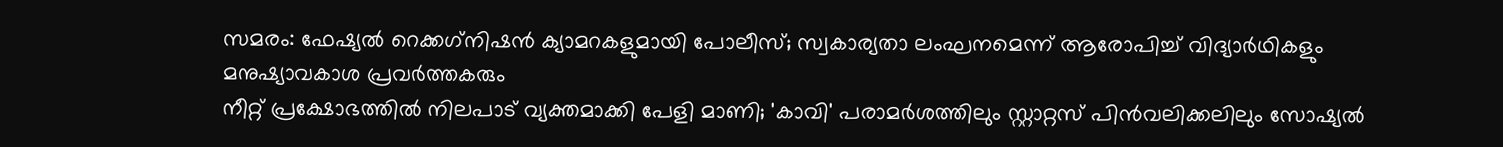സമരം: ഫേഷ്യൽ റെക്കഗ്‌നിഷൻ ക്യാമറകളുമായി പോലീസ്; സ്വകാര്യതാ ലംഘനമെന്ന് ആരോപിച്ച് വിദ്യാർഥികളും മനുഷ്യാവകാശ പ്രവർത്തകരും
നീറ്റ് പ്രക്ഷോഭത്തിൽ നിലപാട് വ്യക്തമാക്കി പേളി മാണി; 'കാവി' പരാമർശത്തിലും സ്റ്റാറ്റസ് പിൻവലിക്കലിലും സോഷ്യൽ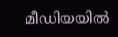മീഡിയയിൽ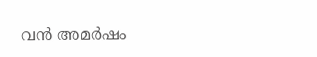വൻ അമർഷം